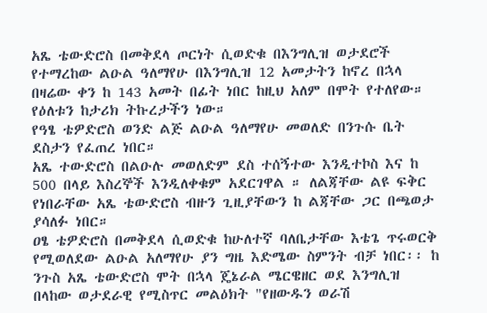አጼ ቴውድሮስ በመቅደላ ጦርነት ሲወድቁ በእንግሊዝ ወታደሮች የተማረከው ልዑል ዓለማየሁ በእንግሊዝ 12 አመታትን ከኖረ በኋላ በዛሬው ቀን ከ 143 አመት በፊት ነበር ከዚህ አለም በሞት የተለየው። የዕለቱን ከታሪክ ትኩረታችን ነው።
የዓፄ ቴዎድሮስ ወንድ ልጅ ልዑል ዓለማየሁ መወለድ በንጉሱ ቤት ደስታን የፈጠረ ነበር።
አጼ ተውድሮስ በልዑሉ መወለድም ደስ ተሰኝተው እንዲተኮስ እና ከ 500 በላይ እስረኞች እንዲለቀቁም አደርገዋል ። ለልጃቸው ልዩ ፍቅር የነበራቸው አጼ ቴውድሮስ ብዙን ጊዚያቸውን ከ ልጃቸው ጋር በጫወታ ያሳለፉ ነበር።
ዐፄ ቴዎድሮስ በመቅደላ ሲወድቁ ከሁለተኛ ባለቤታቸው እቴጌ ጥሩወርቅ የሚወለደው ልዑል አለማየሁ ያን ግዜ እድሜው ስምንት ብቻ ነበር፡፡ ከ ንጉስ አጼ ቴውድሮስ ሞት በኋላ ጄኔራል ሜርዌዘር ወደ እንግሊዝ በላከው ወታደራዊ የሚስጥር መልዕክት "የዘውዱን ወራሽ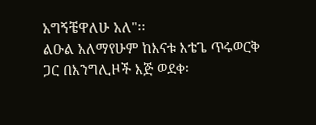አግኝቼዋለሁ አለ"፡፡
ልዑል አለማየሁም ከእናቱ እቴጌ ጥሩወርቅ ጋር በእንግሊዞች እጅ ወደቀ፡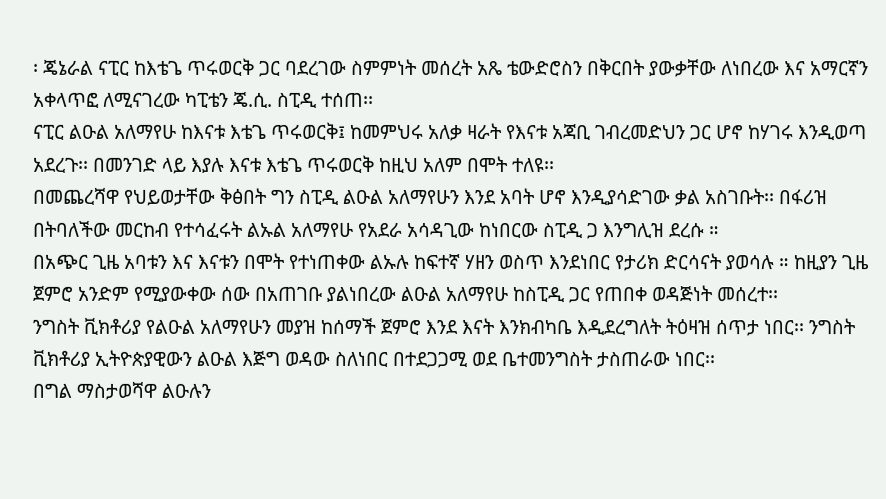፡ ጄኔራል ናፒር ከእቴጌ ጥሩወርቅ ጋር ባደረገው ስምምነት መሰረት አጼ ቴውድሮስን በቅርበት ያውቃቸው ለነበረው እና አማርኛን አቀላጥፎ ለሚናገረው ካፒቴን ጄ.ሲ. ስፒዲ ተሰጠ፡፡
ናፒር ልዑል አለማየሁ ከእናቱ እቴጌ ጥሩወርቅ፤ ከመምህሩ አለቃ ዛራት የእናቱ አጃቢ ገብረመድህን ጋር ሆኖ ከሃገሩ እንዲወጣ አደረጉ፡፡ በመንገድ ላይ እያሉ እናቱ እቴጌ ጥሩወርቅ ከዚህ አለም በሞት ተለዩ፡፡
በመጨረሻዋ የህይወታቸው ቅፅበት ግን ስፒዲ ልዑል አለማየሁን እንደ አባት ሆኖ እንዲያሳድገው ቃል አስገቡት፡፡ በፋሪዝ በትባለችው መርከብ የተሳፈሩት ልኡል አለማየሁ የአደራ አሳዳጊው ከነበርው ስፒዲ ጋ እንግሊዝ ደረሱ ።
በአጭር ጊዜ አባቱን እና እናቱን በሞት የተነጠቀው ልኡሉ ከፍተኛ ሃዘን ወስጥ እንደነበር የታሪክ ድርሳናት ያወሳሉ ። ከዚያን ጊዜ ጀምሮ አንድም የሚያውቀው ሰው በአጠገቡ ያልነበረው ልዑል አለማየሁ ከስፒዲ ጋር የጠበቀ ወዳጅነት መሰረተ፡፡
ንግስት ቪክቶሪያ የልዑል አለማየሁን መያዝ ከሰማች ጀምሮ እንደ እናት እንክብካቤ እዲደረግለት ትዕዛዝ ሰጥታ ነበር፡፡ ንግስት ቪክቶሪያ ኢትዮጵያዊውን ልዑል እጅግ ወዳው ስለነበር በተደጋጋሚ ወደ ቤተመንግስት ታስጠራው ነበር፡፡
በግል ማስታወሻዋ ልዑሉን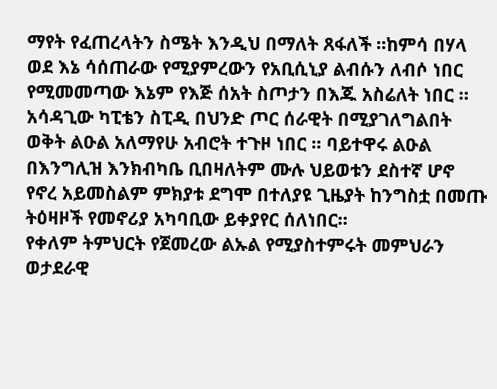ማየት የፈጠረላትን ስሜት እንዲህ በማለት ጸፋለች ፡፡ከምሳ በሃላ ወደ እኔ ሳሰጠራው የሚያምረውን የአቢሲኒያ ልብሱን ለብሶ ነበር የሚመመጣው እኔም የእጅ ሰአት ስጦታን በእጁ አስሬለት ነበር ።
አሳዳጊው ካፒቴን ስፒዲ በህንድ ጦር ሰራዊት በሚያገለግልበት ወቅት ልዑል አለማየሁ አብሮት ተጉዞ ነበር ፡፡ ባይተዋሩ ልዑል በእንግሊዝ እንክብካቤ ቢበዛለትም ሙሉ ህይወቱን ደስተኛ ሆኖ የኖረ አይመስልም ምክያቱ ደግሞ በተለያዩ ጊዜያት ከንግስቷ በመጡ ትዕዛዞች የመኖሪያ አካባቢው ይቀያየር ሰለነበር፡፡
የቀለም ትምህርት የጀመረው ልኡል የሚያስተምሩት መምህራን ወታደራዊ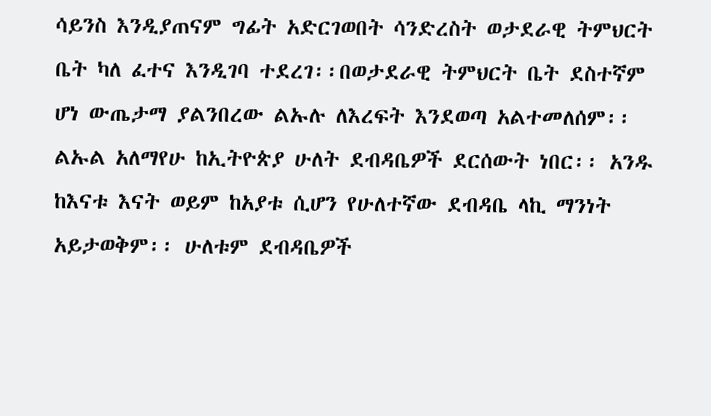ሳይንስ እንዲያጠናም ግፊት አድርገወበት ሳንድረስት ወታደራዊ ትምህርት ቤት ካለ ፈተና እንዲገባ ተደረገ፡፡በወታደራዊ ትምህርት ቤት ደስተኛም ሆነ ውጤታማ ያልንበረው ልኡሉ ለእረፍት እንደወጣ አልተመለሰም፡፡
ልኡል አለማየሁ ከኢትዮጵያ ሁለት ደብዳቤዎች ደርሰውት ነበር፡፡ አንዱ ከእናቱ እናት ወይም ከአያቱ ሲሆን የሁለተኛው ደብዳቤ ላኪ ማንነት አይታወቅም፡፡ ሁለቱም ደብዳቤዎች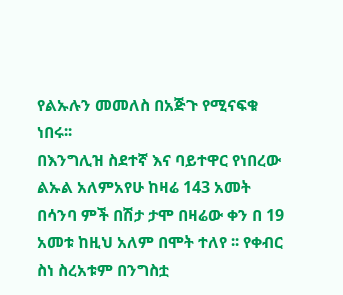የልኡሉን መመለስ በአጅጉ የሚናፍቁ ነበሩ፡፡
በእንግሊዝ ስደተኛ እና ባይተዋር የነበረው ልኡል አለምአየሁ ከዛሬ 143 አመት በሳንባ ምች በሽታ ታሞ በዛሬው ቀን በ 19 አመቱ ከዚህ አለም በሞት ተለየ ፡፡ የቀብር ስነ ስረአቱም በንግስቷ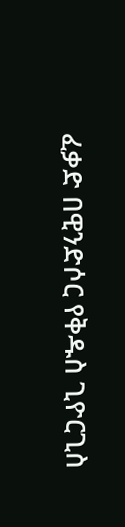ፈቃድ በዊንድሶር የቅዱስ ጊዮርጊስ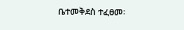ቤተመቅደስ ተፈፀመ፡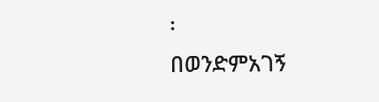፡
በወንድምአገኝ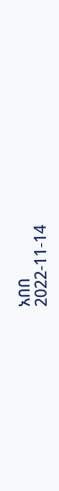አበበ
2022-11-14